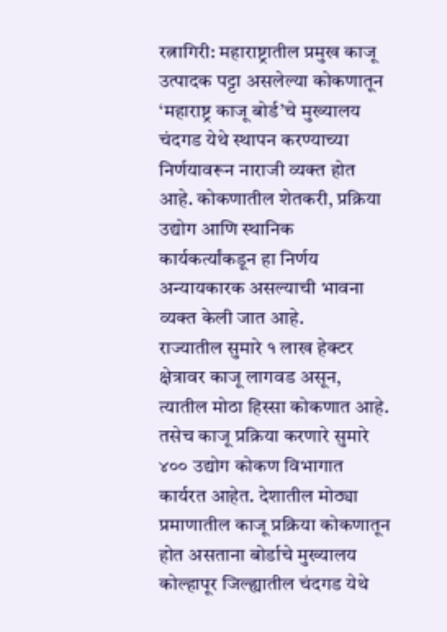रत्नागिरी: महाराष्ट्रातील प्रमुख काजू उत्पादक पट्टा असलेल्या कोकणातून ‘महाराष्ट्र काजू बोर्ड’चे मुख्यालय चंदगड येथे स्थापन करण्याच्या निर्णयावरून नाराजी व्यक्त होत आहे. कोकणातील शेतकरी, प्रक्रिया उद्योग आणि स्थानिक कार्यकर्त्यांकडून हा निर्णय अन्यायकारक असल्याची भावना व्यक्त केली जात आहे.
राज्यातील सुमारे १ लाख हेक्टर क्षेत्रावर काजू लागवड असून, त्यातील मोठा हिस्सा कोकणात आहे. तसेच काजू प्रक्रिया करणारे सुमारे ४०० उद्योग कोकण विभागात कार्यरत आहेत. देशातील मोठ्या प्रमाणातील काजू प्रक्रिया कोकणातून होत असताना बोर्डाचे मुख्यालय कोल्हापूर जिल्ह्यातील चंदगड येथे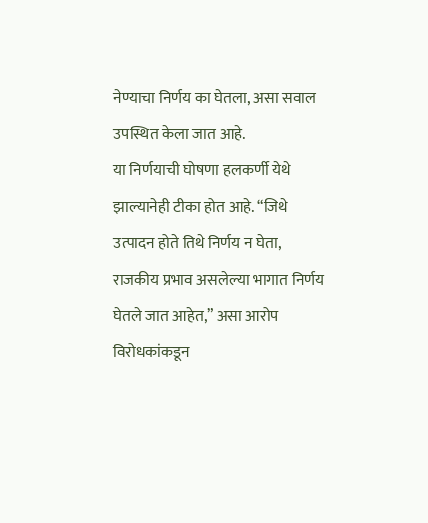नेण्याचा निर्णय का घेतला, असा सवाल उपस्थित केला जात आहे.
या निर्णयाची घोषणा हलकर्णी येथे झाल्यानेही टीका होत आहे. “जिथे उत्पादन होते तिथे निर्णय न घेता, राजकीय प्रभाव असलेल्या भागात निर्णय घेतले जात आहेत,” असा आरोप विरोधकांकडून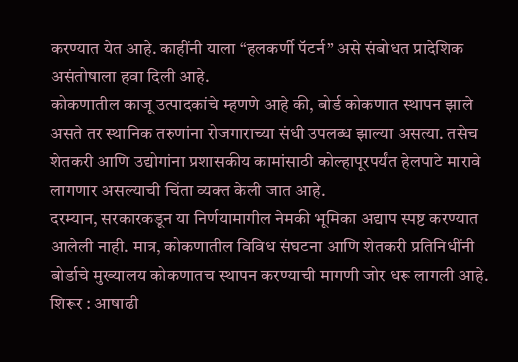करण्यात येत आहे. काहींनी याला “हलकर्णी पॅटर्न” असे संबोधत प्रादेशिक असंतोषाला हवा दिली आहे.
कोकणातील काजू उत्पादकांचे म्हणणे आहे की, बोर्ड कोकणात स्थापन झाले असते तर स्थानिक तरुणांना रोजगाराच्या संधी उपलब्ध झाल्या असत्या. तसेच शेतकरी आणि उद्योगांना प्रशासकीय कामांसाठी कोल्हापूरपर्यंत हेलपाटे मारावे लागणार असल्याची चिंता व्यक्त केली जात आहे.
दरम्यान, सरकारकडून या निर्णयामागील नेमकी भूमिका अद्याप स्पष्ट करण्यात आलेली नाही. मात्र, कोकणातील विविध संघटना आणि शेतकरी प्रतिनिधींनी बोर्डाचे मुख्यालय कोकणातच स्थापन करण्याची मागणी जोर धरू लागली आहे.
शिरूर : आषाढी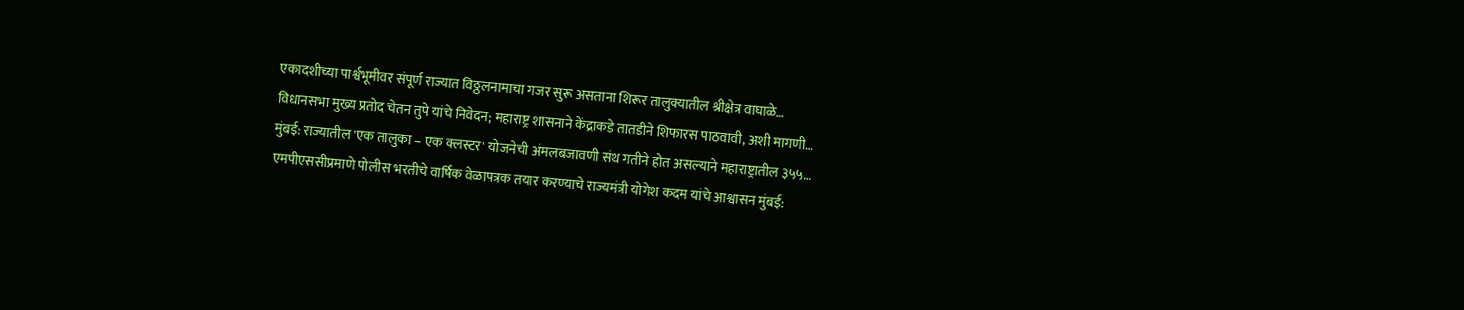एकादशीच्या पार्श्वभूमीवर संपूर्ण राज्यात विठ्ठलनामाचा गजर सुरू असताना शिरूर तालुक्यातील श्रीक्षेत्र वाघाळे…
विधानसभा मुख्य प्रतोद चेतन तुपे यांचे निवेदन; महाराष्ट्र शासनाने केंद्राकडे तातडीने शिफारस पाठवावी, अशी मागणी…
मुंबई: राज्यातील 'एक तालुका – एक क्लस्टर' योजनेची अंमलबजावणी संथ गतीने होत असल्याने महाराष्ट्रातील ३५५…
एमपीएससीप्रमाणे पोलीस भरतीचे वार्षिक वेळापत्रक तयार करण्याचे राज्यमंत्री योगेश कदम यांचे आश्वासन मुंबई: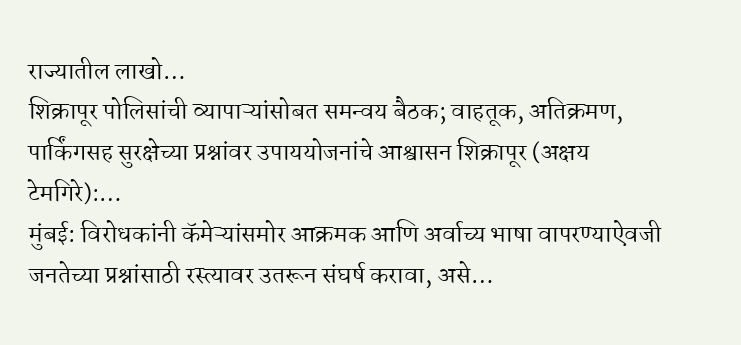राज्यातील लाखो…
शिक्रापूर पोलिसांची व्यापाऱ्यांसोबत समन्वय बैठक; वाहतूक, अतिक्रमण, पार्किंगसह सुरक्षेच्या प्रश्नांवर उपाययोजनांचे आश्वासन शिक्रापूर (अक्षय टेमगिरे):…
मुंबई: विरोधकांनी कॅमेऱ्यांसमोर आक्रमक आणि अर्वाच्य भाषा वापरण्याऐवजी जनतेच्या प्रश्नांसाठी रस्त्यावर उतरून संघर्ष करावा, असे…